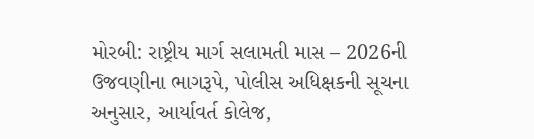મોરબી: રાષ્ટ્રીય માર્ગ સલામતી માસ – 2026ની ઉજવણીના ભાગરૂપે, પોલીસ અધિક્ષકની સૂચના અનુસાર, આર્યાવર્ત કોલેજ,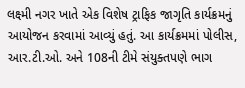લક્ષ્મી નગર ખાતે એક વિશેષ ટ્રાફિક જાગૃતિ કાર્યક્રમનું આયોજન કરવામાં આવ્યું હતું. આ કાર્યક્રમમાં પોલીસ, આર.ટી.ઓ. અને 108ની ટીમે સંયુક્તપણે ભાગ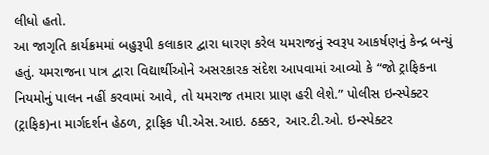લીધો હતો.
આ જાગૃતિ કાર્યક્રમમાં બહુરૂપી કલાકાર દ્વારા ધારણ કરેલ યમરાજનું સ્વરૂપ આકર્ષણનું કેન્દ્ર બન્યું હતું. યમરાજના પાત્ર દ્વારા વિદ્યાર્થીઓને અસરકારક સંદેશ આપવામાં આવ્યો કે “જો ટ્રાફિકના નિયમોનું પાલન નહીં કરવામાં આવે, તો યમરાજ તમારા પ્રાણ હરી લેશે.” પોલીસ ઇન્સ્પેક્ટર (ટ્રાફિક)ના માર્ગદર્શન હેઠળ, ટ્રાફિક પી.એસ.આઇ. ઠક્કર, આર.ટી.ઓ. ઇન્સ્પેક્ટર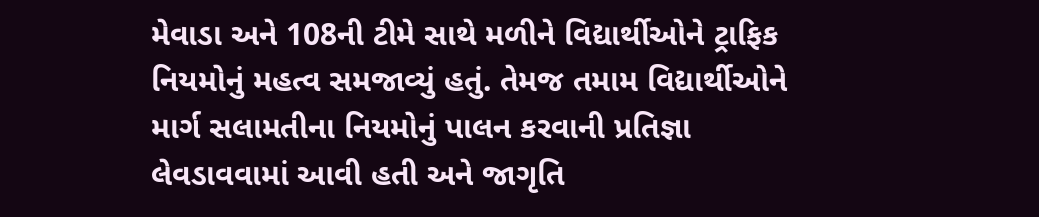મેવાડા અને 108ની ટીમે સાથે મળીને વિદ્યાર્થીઓને ટ્રાફિક નિયમોનું મહત્વ સમજાવ્યું હતું. તેમજ તમામ વિદ્યાર્થીઓને માર્ગ સલામતીના નિયમોનું પાલન કરવાની પ્રતિજ્ઞા લેવડાવવામાં આવી હતી અને જાગૃતિ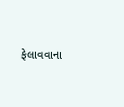ફેલાવવાના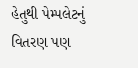હેતુથી પેમ્પલેટનું વિતરણ પણ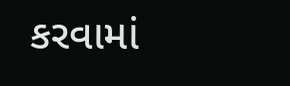કરવામાં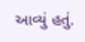આવ્યું હતું.